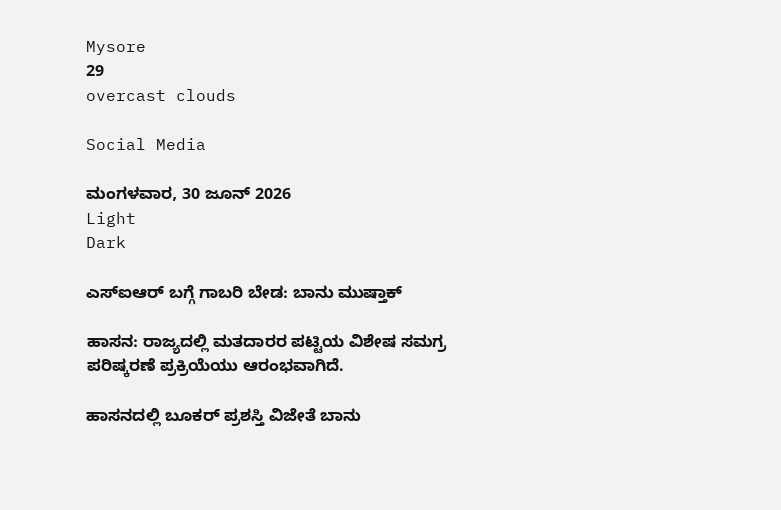Mysore
29
overcast clouds

Social Media

ಮಂಗಳವಾರ, 30 ಜೂನ್ 2026
Light
Dark

ಎಸ್‌ಐಆರ್‌ ಬಗ್ಗೆ ಗಾಬರಿ ಬೇಡ: ಬಾನು ಮುಷ್ತಾಕ್‌

ಹಾಸನ: ರಾಜ್ಯದಲ್ಲಿ ಮತದಾರರ ಪಟ್ಟಿಯ ವಿಶೇಷ ಸಮಗ್ರ ಪರಿಷ್ಕರಣೆ ಪ್ರಕ್ರಿಯೆಯು ಆರಂಭವಾಗಿದೆ.

ಹಾಸನದಲ್ಲಿ ಬೂಕರ್‌ ಪ್ರಶಸ್ತಿ ವಿಜೇತೆ ಬಾನು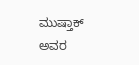ಮುಷ್ತಾಕ್‌ ಅವರ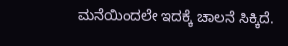ಮನೆಯಿಂದಲೇ ಇದಕ್ಕೆ ಚಾಲನೆ ಸಿಕ್ಕಿದೆ.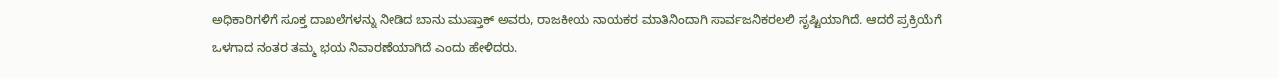ಅಧಿಕಾರಿಗಳಿಗೆ ಸೂಕ್ತ ದಾಖಲೆಗಳನ್ನು ನೀಡಿದ ಬಾನು ಮುಷ್ತಾಕ್‌ ಅವರು, ರಾಜಕೀಯ ನಾಯಕರ ಮಾತಿನಿಂದಾಗಿ ಸಾರ್ವಜನಿಕರಲಲಿ ಸೃಷ್ಟಿಯಾಗಿದೆ. ಆದರೆ ಪ್ರಕ್ರಿಯೆಗೆ ಒಳಗಾದ ನಂತರ ತಮ್ಮ ಭಯ ನಿವಾರಣೆಯಾಗಿದೆ ಎಂದು ಹೇಳಿದರು.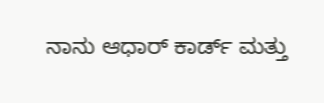ನಾನು ಆಧಾರ್‌ ಕಾರ್ಡ್‌ ಮತ್ತು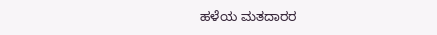ಹಳೆಯ ಮತದಾರರ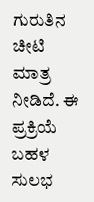ಗುರುತಿನ ಚೀಟಿ ಮಾತ್ರ ನೀಡಿದೆ. ಈ ಪ್ರಕ್ರಿಯೆ ಬಹಳ ಸುಲಭ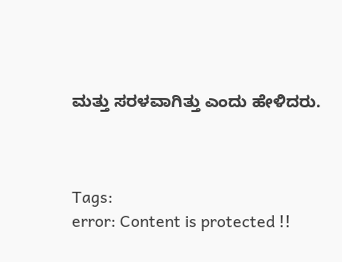ಮತ್ತು ಸರಳವಾಗಿತ್ತು ಎಂದು ಹೇಳಿದರು.



Tags:
error: Content is protected !!